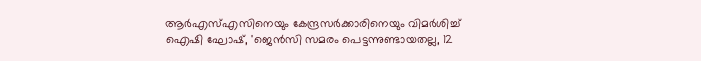ആർഎസ്എസിനെയും കേന്ദ്രസർക്കാരിനെയും വിമർശിച്ച് ഐഷി ഘോഷ്, 'ജെൻസി സമരം പെട്ടന്നുണ്ടായതല്ല, 12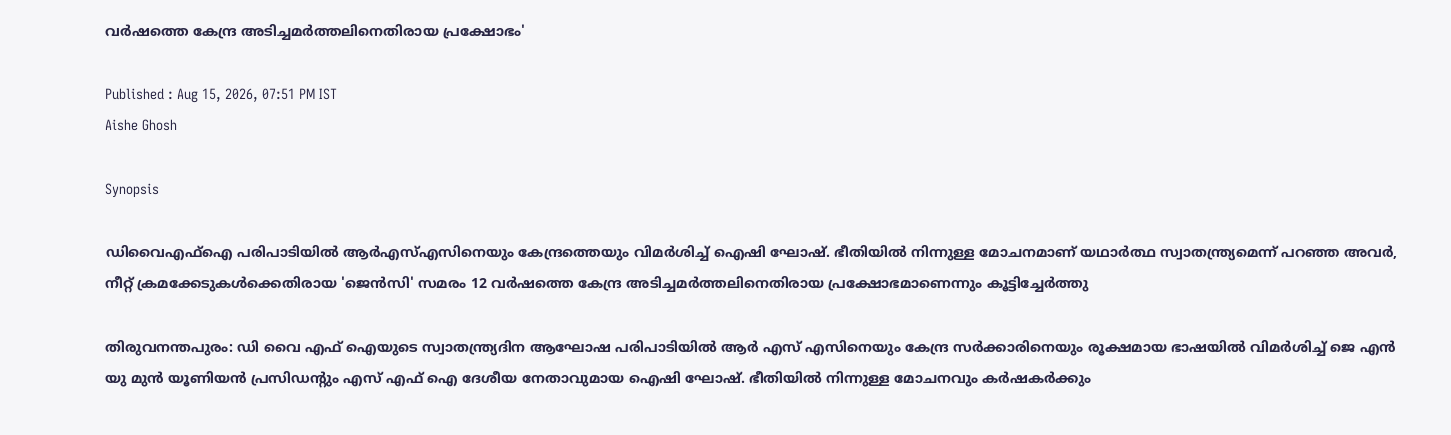വർഷത്തെ കേന്ദ്ര അടിച്ചമർത്തലിനെതിരായ പ്രക്ഷോഭം'

Published : Aug 15, 2026, 07:51 PM IST
Aishe Ghosh

Synopsis

ഡിവൈഎഫ്ഐ പരിപാടിയിൽ ആർഎസ്എസിനെയും കേന്ദ്രത്തെയും വിമർശിച്ച് ഐഷി ഘോഷ്. ഭീതിയിൽ നിന്നുള്ള മോചനമാണ് യഥാർത്ഥ സ്വാതന്ത്ര്യമെന്ന് പറഞ്ഞ അവർ, നീറ്റ് ക്രമക്കേടുകൾക്കെതിരായ 'ജെൻസി' സമരം 12 വർഷത്തെ കേന്ദ്ര അടിച്ചമർത്തലിനെതിരായ പ്രക്ഷോഭമാണെന്നും കൂട്ടിച്ചേർത്തു

തിരുവനന്തപുരം: ഡി വൈ എഫ് ഐയുടെ സ്വാതന്ത്ര്യദിന ആഘോഷ പരിപാടിയിൽ ആർ എസ് എസിനെയും കേന്ദ്ര സർക്കാരിനെയും രൂക്ഷമായ ഭാഷയിൽ വിമർശിച്ച് ജെ എൻ യു മുൻ യൂണിയൻ പ്രസിഡന്റും എസ് എഫ് ഐ ദേശീയ നേതാവുമായ ഐഷി ഘോഷ്. ഭീതിയിൽ നിന്നുള്ള മോചനവും കർഷകർക്കും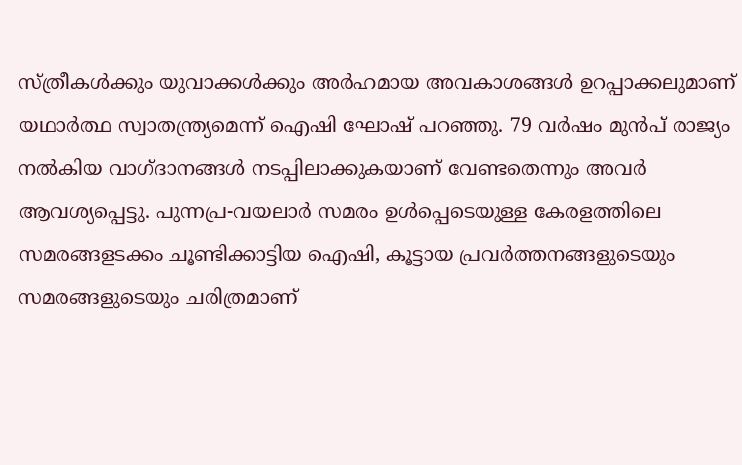സ്ത്രീകൾക്കും യുവാക്കൾക്കും അർഹമായ അവകാശങ്ങൾ ഉറപ്പാക്കലുമാണ് യഥാർത്ഥ സ്വാതന്ത്ര്യമെന്ന് ഐഷി ഘോഷ് പറഞ്ഞു. 79 വർഷം മുൻപ് രാജ്യം നൽകിയ വാഗ്ദാനങ്ങൾ നടപ്പിലാക്കുകയാണ് വേണ്ടതെന്നും അവർ ആവശ്യപ്പെട്ടു. പുന്നപ്ര-വയലാർ സമരം ഉൾപ്പെടെയുള്ള കേരളത്തിലെ സമരങ്ങളടക്കം ചൂണ്ടിക്കാട്ടിയ ഐഷി, കൂട്ടായ പ്രവർത്തനങ്ങളുടെയും സമരങ്ങളുടെയും ചരിത്രമാണ്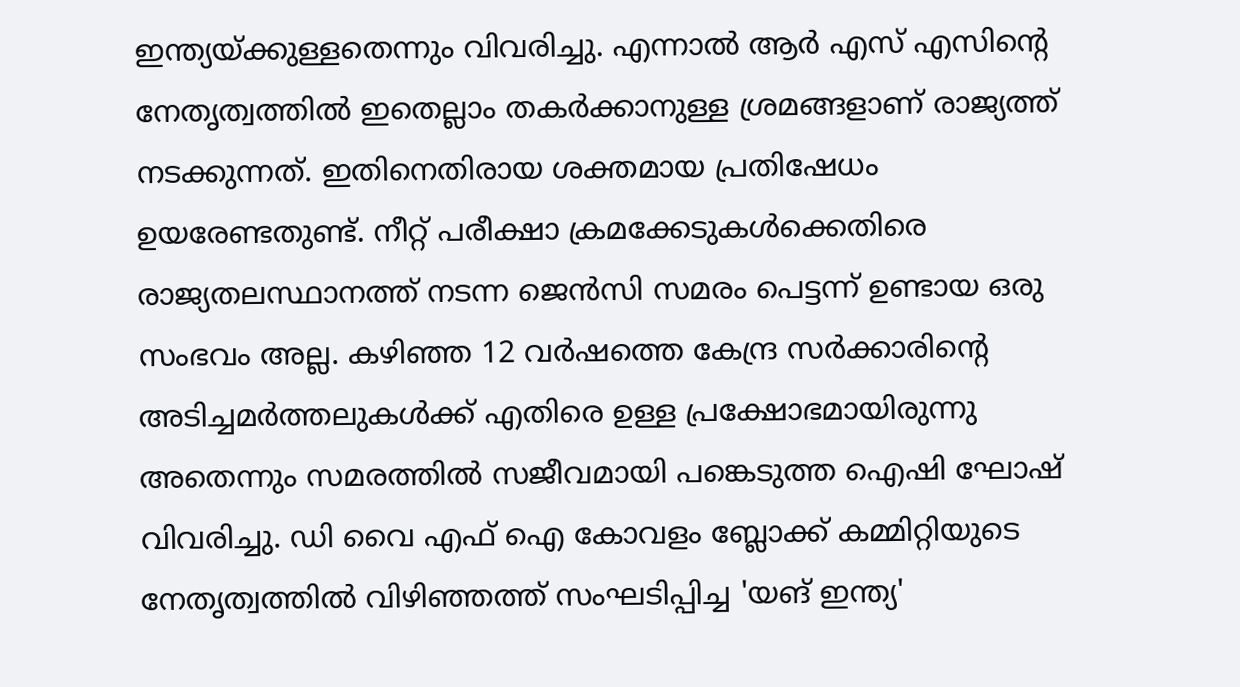ഇന്ത്യയ്ക്കുള്ളതെന്നും വിവരിച്ചു. എന്നാൽ ആർ എസ് എസിന്‍റെ നേതൃത്വത്തിൽ ഇതെല്ലാം തകർക്കാനുള്ള ശ്രമങ്ങളാണ് രാജ്യത്ത് നടക്കുന്നത്. ഇതിനെതിരായ ശക്തമായ പ്രതിഷേധം ഉയരേണ്ടതുണ്ട്. നീറ്റ് പരീക്ഷാ ക്രമക്കേടുകൾക്കെതിരെ രാജ്യതലസ്ഥാനത്ത് നടന്ന ജെൻസി സമരം പെട്ടന്ന് ഉണ്ടായ ഒരു സംഭവം അല്ല. കഴിഞ്ഞ 12 വർഷത്തെ കേന്ദ്ര സർക്കാരിന്‍റെ അടിച്ചമർത്തലുകൾക്ക് എതിരെ ഉള്ള പ്രക്ഷോഭമായിരുന്നു അതെന്നും സമരത്തിൽ സജീവമായി പങ്കെടുത്ത ഐഷി ഘോഷ് വിവരിച്ചു. ഡി വൈ എഫ് ഐ കോവളം ബ്ലോക്ക് കമ്മിറ്റിയുടെ നേതൃത്വത്തിൽ വിഴിഞ്ഞത്ത് സംഘടിപ്പിച്ച 'യങ് ഇന്ത്യ'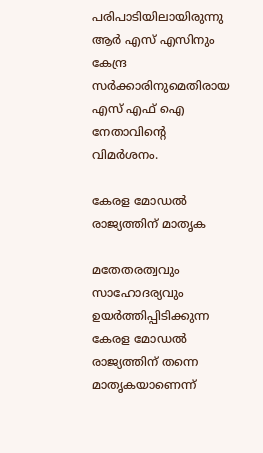പരിപാടിയിലായിരുന്നു ആർ എസ് എസിനും കേന്ദ്ര സർക്കാരിനുമെതിരായ എസ് എഫ് ഐ നേതാവിന്‍റെ വിമർശനം.

കേരള മോഡൽ രാജ്യത്തിന് മാതൃക

മതേതരത്വവും സാഹോദര്യവും ഉയർത്തിപ്പിടിക്കുന്ന കേരള മോഡൽ രാജ്യത്തിന് തന്നെ മാതൃകയാണെന്ന്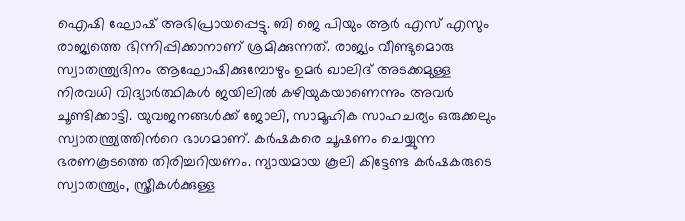ഐഷി ഘോഷ് അഭിപ്രായപ്പെട്ടു. ബി ജെ പിയും ആർ എസ് എസും രാജ്യത്തെ ഭിന്നിപ്പിക്കാനാണ് ശ്രമിക്കുന്നത്. രാജ്യം വീണ്ടുമൊരു സ്വാതന്ത്ര്യദിനം ആഘോഷിക്കുമ്പോഴും ഉമർ ഖാലിദ് അടക്കമുള്ള നിരവധി വിദ്യാർത്ഥികൾ ജയിലിൽ കഴിയുകയാണെന്നും അവർ ചൂണ്ടിക്കാട്ടി. യുവജനങ്ങൾക്ക് ജോലി, സാമൂഹിക സാഹചര്യം ഒരുക്കലും സ്വാതന്ത്ര്യത്തിന്‍റെ ഭാഗമാണ്. കർഷകരെ ചൂഷണം ചെയ്യുന്ന ഭരണകൂടത്തെ തിരിച്ചറിയണം. ന്യായമായ കൂലി കിട്ടേണ്ട കർഷകരുടെ സ്വാതന്ത്ര്യം, സ്ത്രീകൾക്കുള്ള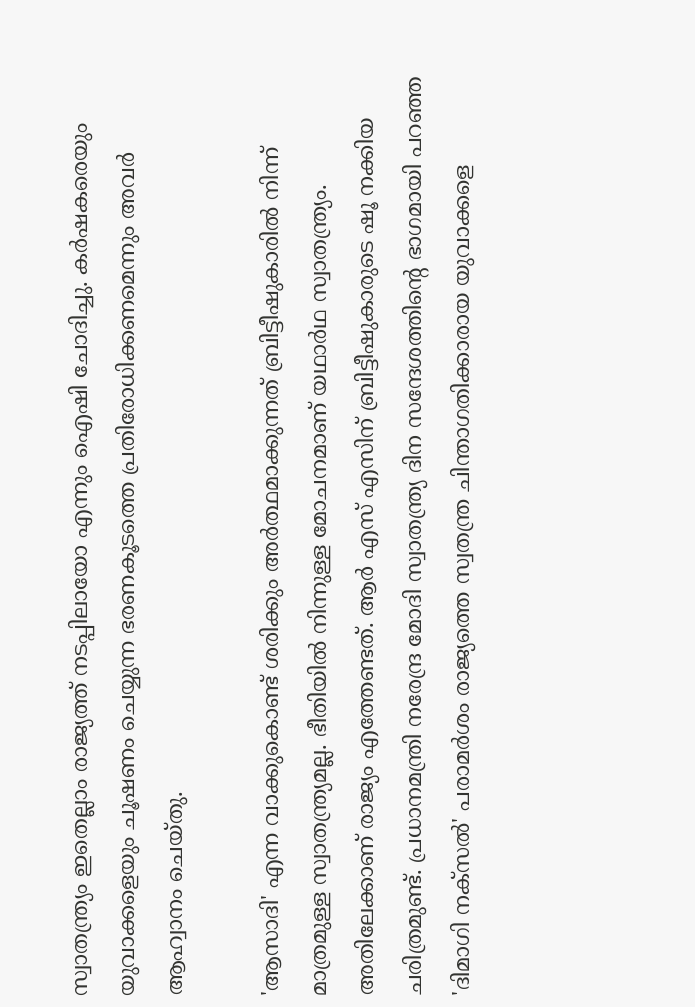സ്വാതന്ത്ര്യം ഇതെല്ലാം രാജ്യത്ത് നടപ്പിലായോ എന്നും ഐഷി ചോദിച്ചു. കർഷകരെയും യുവാക്കളെയും ചൂഷണം ചെയ്യുന്ന ഭരണകൂടത്തെ പ്രതിരോധിക്കണമെന്നും അവർ ആഹ്വാനം ചെയ്തു.

'ആസാദി' എന്ന വാക്കുകൊണ്ട് ശരിക്കും അർത്ഥമാക്കുന്നത് ബ്രിട്ടീഷുകാരിൽ നിന്ന് മാത്രമുള്ള സ്വാതന്ത്ര്യമല്ല. ഭീതിയിൽ നിന്നുള്ള മോചനമാണ് യഥാർഥ സ്വാതന്ത്ര്യം. അതിലേക്കാണ് രാജ്യം എത്തേണ്ടത്. ആർ എസ് എസിന് ബ്രിട്ടീഷുകാരുടെ ഷൂ നക്കിയ ചരിത്രമുണ്ട്. പ്രധാനമന്ത്രി നരേന്ദ്ര മോദി സ്വാതന്ത്ര്യ ദിന സന്ദേശത്തിന്‍റെ ഭാഗമായി പറഞ്ഞ 'ദിമാഗി നക്സൽ' പരാമർശം രാജ്യത്തെ സ്വതന്ത്ര ചിന്താഗതിക്കാരായ യുവാക്കളെ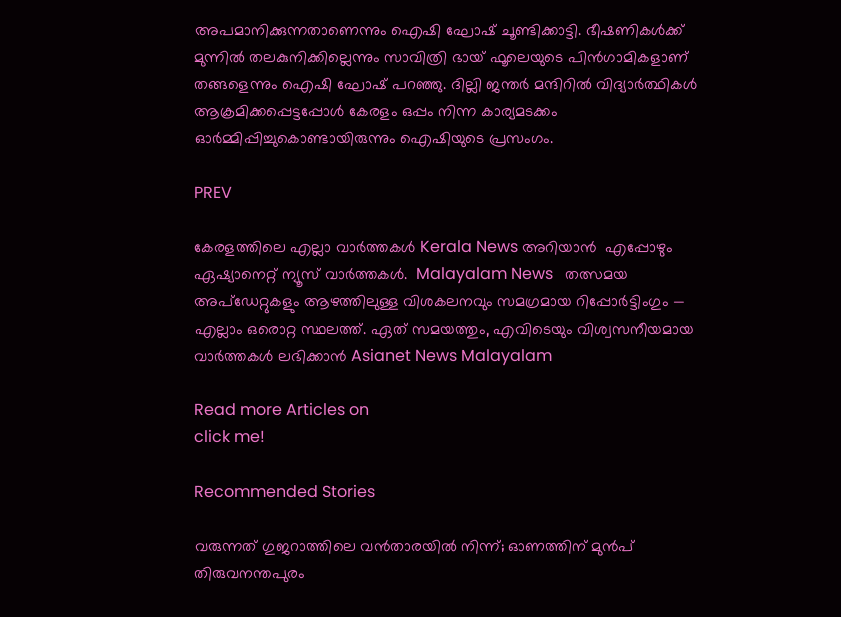അപമാനിക്കുന്നതാണെന്നും ഐഷി ഘോഷ് ചൂണ്ടിക്കാട്ടി. ഭീഷണികൾക്ക് മുന്നിൽ തലകുനിക്കില്ലെന്നും സാവിത്രി ഭായ് ഫൂലെയുടെ പിൻഗാമികളാണ് തങ്ങളെന്നും ഐഷി ഘോഷ് പറഞ്ഞു. ദില്ലി ജന്തർ മന്ദിറിൽ വിദ്യാർത്ഥികൾ ആക്രമിക്കപ്പെട്ടപ്പോൾ കേരളം ഒപ്പം നിന്ന കാര്യമടക്കം ഓർമ്മിപ്പിച്ചുകൊണ്ടായിരുന്നും ഐഷിയുടെ പ്രസംഗം.

PREV

കേരളത്തിലെ എല്ലാ വാർത്തകൾ Kerala News അറിയാൻ  എപ്പോഴും ഏഷ്യാനെറ്റ് ന്യൂസ് വാർത്തകൾ.  Malayalam News   തത്സമയ അപ്‌ഡേറ്റുകളും ആഴത്തിലുള്ള വിശകലനവും സമഗ്രമായ റിപ്പോർട്ടിംഗും — എല്ലാം ഒരൊറ്റ സ്ഥലത്ത്. ഏത് സമയത്തും, എവിടെയും വിശ്വസനീയമായ വാർത്തകൾ ലഭിക്കാൻ Asianet News Malayalam

Read more Articles on
click me!

Recommended Stories

വരുന്നത് ഗുജറാത്തിലെ വൻതാരയിൽ നിന്ന്; ഓണത്തിന് മുൻപ് തിരുവനന്തപുരം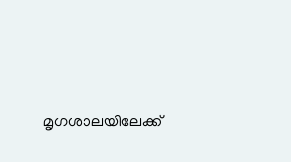മൃഗശാലയിലേക്ക്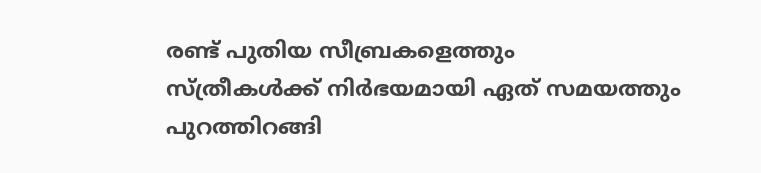രണ്ട് പുതിയ സീബ്രകളെത്തും
സ്ത്രീകൾക്ക് നിർഭയമായി ഏത് സമയത്തും പുറത്തിറങ്ങി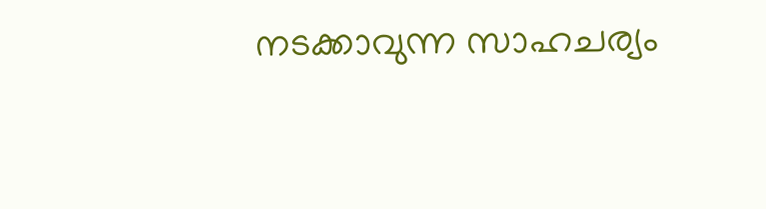നടക്കാവുന്ന സാഹചര്യം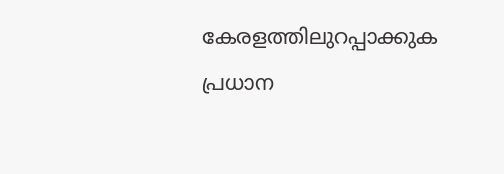കേരളത്തിലുറപ്പാക്കുക പ്രധാന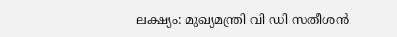ലക്ഷ്യം: മുഖ്യമന്ത്രി വി ഡി സതീശൻ